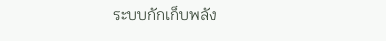ระบบกักเก็บพลัง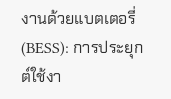งานด้วยแบตเตอรี่ (BESS): การประยุกต์ใช้งา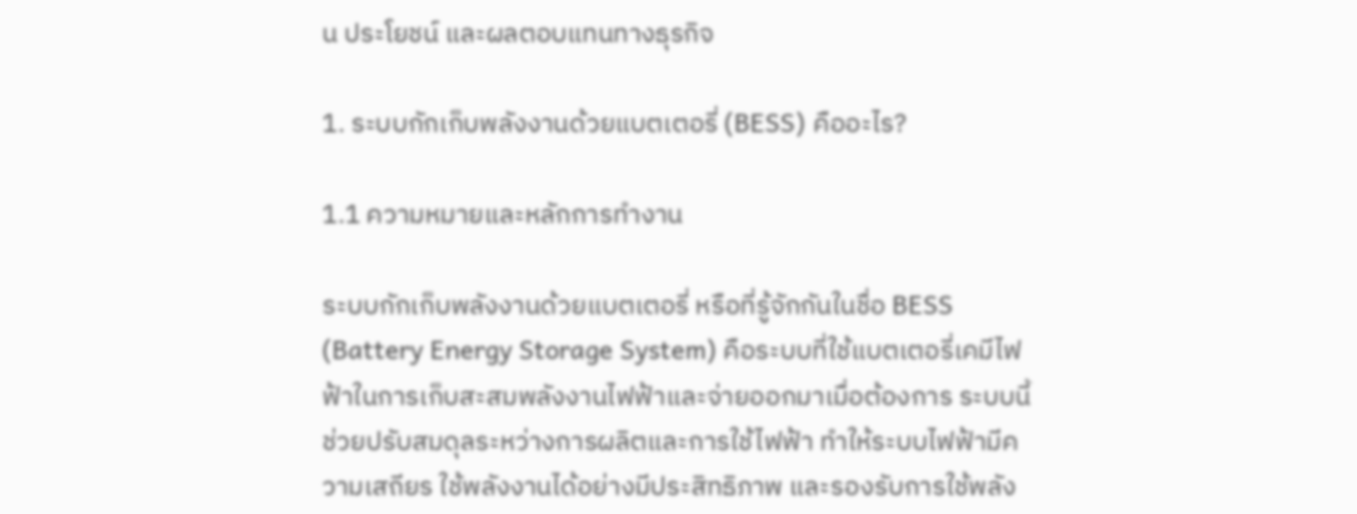น ประโยชน์ และผลตอบแทนทางธุรกิจ

1. ระบบกักเก็บพลังงานด้วยแบตเตอรี่ (BESS) คืออะไร?

1.1 ความหมายและหลักการทำงาน

ระบบกักเก็บพลังงานด้วยแบตเตอรี่ หรือที่รู้จักกันในชื่อ BESS (Battery Energy Storage System) คือระบบที่ใช้แบตเตอรี่เคมีไฟฟ้าในการเก็บสะสมพลังงานไฟฟ้าและจ่ายออกมาเมื่อต้องการ ระบบนี้ช่วยปรับสมดุลระหว่างการผลิตและการใช้ไฟฟ้า ทำให้ระบบไฟฟ้ามีความเสถียร ใช้พลังงานได้อย่างมีประสิทธิภาพ และรองรับการใช้พลัง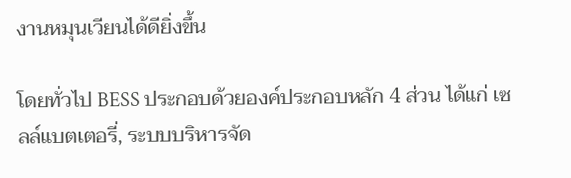งานหมุนเวียนได้ดียิ่งขึ้น

โดยทั่วไป BESS ประกอบด้วยองค์ประกอบหลัก 4 ส่วน ได้แก่ เซลล์แบตเตอรี่, ระบบบริหารจัด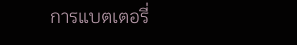การแบตเตอรี่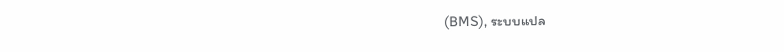(BMS), ระบบแปล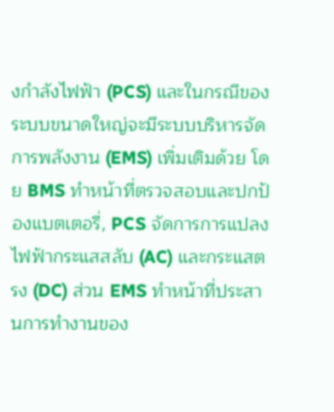งกำลังไฟฟ้า (PCS) และในกรณีของระบบขนาดใหญ่จะมีระบบบริหารจัดการพลังงาน (EMS) เพิ่มเติมด้วย โดย BMS ทำหน้าที่ตรวจสอบและปกป้องแบตเตอรี่, PCS จัดการการแปลงไฟฟ้ากระแสสลับ (AC) และกระแสตรง (DC) ส่วน EMS ทำหน้าที่ประสานการทำงานของ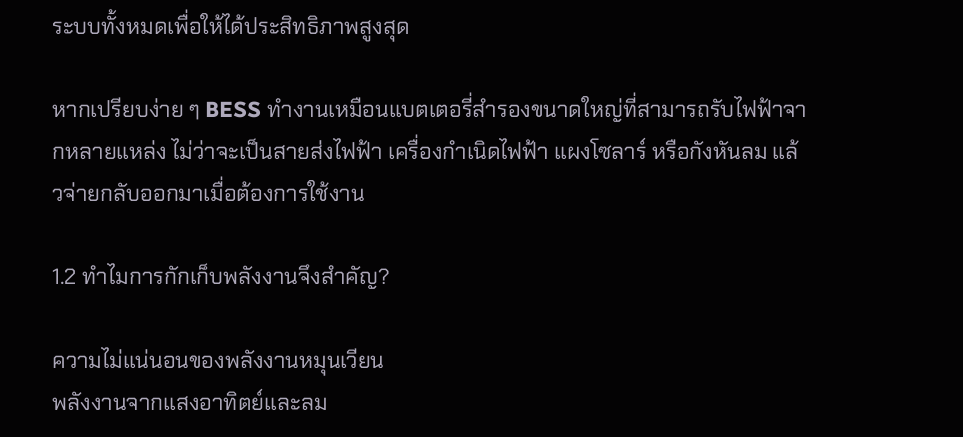ระบบทั้งหมดเพื่อให้ได้ประสิทธิภาพสูงสุด

หากเปรียบง่าย ๆ BESS ทำงานเหมือนแบตเตอรี่สำรองขนาดใหญ่ที่สามารถรับไฟฟ้าจากหลายแหล่ง ไม่ว่าจะเป็นสายส่งไฟฟ้า เครื่องกำเนิดไฟฟ้า แผงโซลาร์ หรือกังหันลม แล้วจ่ายกลับออกมาเมื่อต้องการใช้งาน

1.2 ทำไมการกักเก็บพลังงานจึงสำคัญ?

ความไม่แน่นอนของพลังงานหมุนเวียน
พลังงานจากแสงอาทิตย์และลม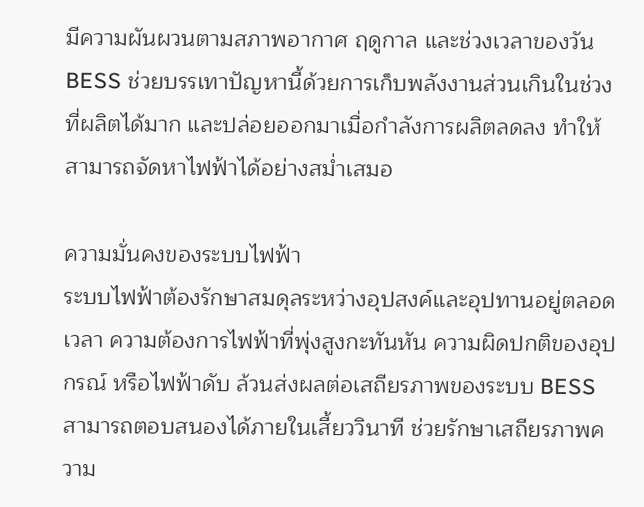มีความผันผวนตามสภาพอากาศ ฤดูกาล และช่วงเวลาของวัน BESS ช่วยบรรเทาปัญหานี้ด้วยการเก็บพลังงานส่วนเกินในช่วงที่ผลิตได้มาก และปล่อยออกมาเมื่อกำลังการผลิตลดลง ทำให้สามารถจัดหาไฟฟ้าได้อย่างสม่ำเสมอ

ความมั่นคงของระบบไฟฟ้า
ระบบไฟฟ้าต้องรักษาสมดุลระหว่างอุปสงค์และอุปทานอยู่ตลอดเวลา ความต้องการไฟฟ้าที่พุ่งสูงกะทันหัน ความผิดปกติของอุปกรณ์ หรือไฟฟ้าดับ ล้วนส่งผลต่อเสถียรภาพของระบบ BESS สามารถตอบสนองได้ภายในเสี้ยววินาที ช่วยรักษาเสถียรภาพความ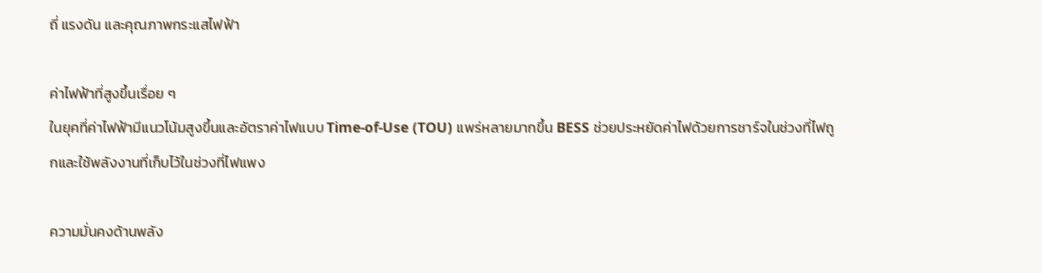ถี่ แรงดัน และคุณภาพกระแสไฟฟ้า

ค่าไฟฟ้าที่สูงขึ้นเรื่อย ๆ
ในยุคที่ค่าไฟฟ้ามีแนวโน้มสูงขึ้นและอัตราค่าไฟแบบ Time-of-Use (TOU) แพร่หลายมากขึ้น BESS ช่วยประหยัดค่าไฟด้วยการชาร์จในช่วงที่ไฟถูกและใช้พลังงานที่เก็บไว้ในช่วงที่ไฟแพง

ความมั่นคงด้านพลัง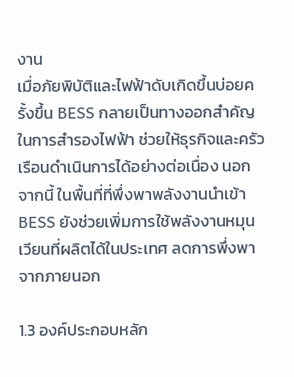งาน
เมื่อภัยพิบัติและไฟฟ้าดับเกิดขึ้นบ่อยครั้งขึ้น BESS กลายเป็นทางออกสำคัญในการสำรองไฟฟ้า ช่วยให้ธุรกิจและครัวเรือนดำเนินการได้อย่างต่อเนื่อง นอกจากนี้ ในพื้นที่ที่พึ่งพาพลังงานนำเข้า BESS ยังช่วยเพิ่มการใช้พลังงานหมุนเวียนที่ผลิตได้ในประเทศ ลดการพึ่งพาจากภายนอก

1.3 องค์ประกอบหลัก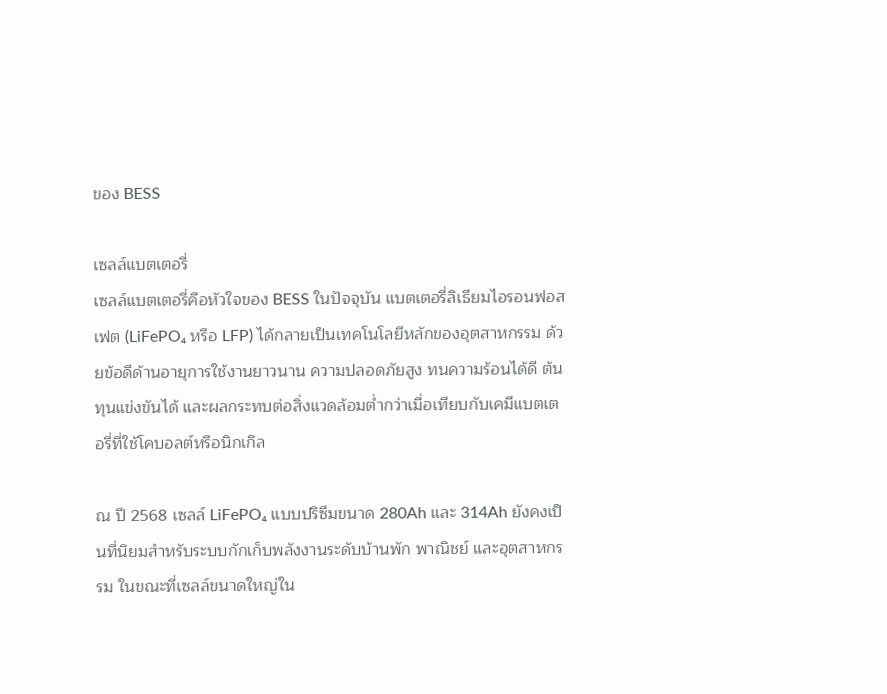ของ BESS

เซลล์แบตเตอรี่
เซลล์แบตเตอรี่คือหัวใจของ BESS ในปัจจุบัน แบตเตอรี่ลิเธียมไอรอนฟอสเฟต (LiFePO₄ หรือ LFP) ได้กลายเป็นเทคโนโลยีหลักของอุตสาหกรรม ด้วยข้อดีด้านอายุการใช้งานยาวนาน ความปลอดภัยสูง ทนความร้อนได้ดี ต้นทุนแข่งขันได้ และผลกระทบต่อสิ่งแวดล้อมต่ำกว่าเมื่อเทียบกับเคมีแบตเตอรี่ที่ใช้โคบอลต์หรือนิกเกิล

ณ ปี 2568 เซลล์ LiFePO₄ แบบปริซึมขนาด 280Ah และ 314Ah ยังคงเป็นที่นิยมสำหรับระบบกักเก็บพลังงานระดับบ้านพัก พาณิชย์ และอุตสาหกรรม ในขณะที่เซลล์ขนาดใหญ่ใน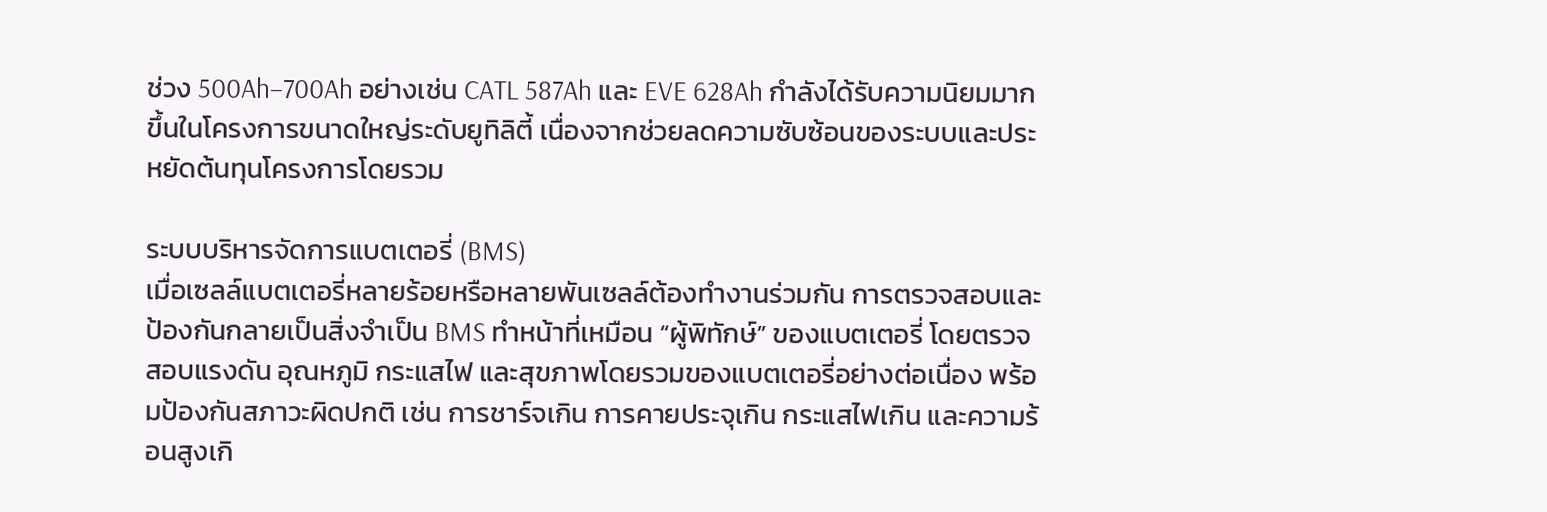ช่วง 500Ah–700Ah อย่างเช่น CATL 587Ah และ EVE 628Ah กำลังได้รับความนิยมมากขึ้นในโครงการขนาดใหญ่ระดับยูทิลิตี้ เนื่องจากช่วยลดความซับซ้อนของระบบและประหยัดต้นทุนโครงการโดยรวม

ระบบบริหารจัดการแบตเตอรี่ (BMS)
เมื่อเซลล์แบตเตอรี่หลายร้อยหรือหลายพันเซลล์ต้องทำงานร่วมกัน การตรวจสอบและป้องกันกลายเป็นสิ่งจำเป็น BMS ทำหน้าที่เหมือน “ผู้พิทักษ์” ของแบตเตอรี่ โดยตรวจสอบแรงดัน อุณหภูมิ กระแสไฟ และสุขภาพโดยรวมของแบตเตอรี่อย่างต่อเนื่อง พร้อมป้องกันสภาวะผิดปกติ เช่น การชาร์จเกิน การคายประจุเกิน กระแสไฟเกิน และความร้อนสูงเกิ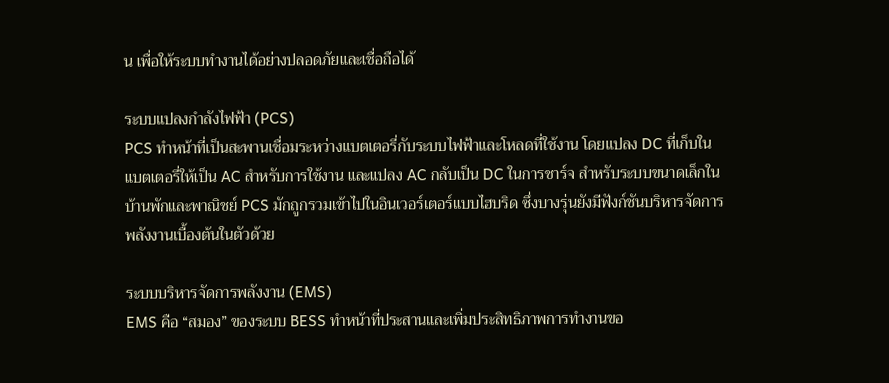น เพื่อให้ระบบทำงานได้อย่างปลอดภัยและเชื่อถือได้

ระบบแปลงกำลังไฟฟ้า (PCS)
PCS ทำหน้าที่เป็นสะพานเชื่อมระหว่างแบตเตอรี่กับระบบไฟฟ้าและโหลดที่ใช้งาน โดยแปลง DC ที่เก็บในแบตเตอรี่ให้เป็น AC สำหรับการใช้งาน และแปลง AC กลับเป็น DC ในการชาร์จ สำหรับระบบขนาดเล็กในบ้านพักและพาณิชย์ PCS มักถูกรวมเข้าไปในอินเวอร์เตอร์แบบไฮบริด ซึ่งบางรุ่นยังมีฟังก์ชันบริหารจัดการพลังงานเบื้องต้นในตัวด้วย

ระบบบริหารจัดการพลังงาน (EMS)
EMS คือ “สมอง” ของระบบ BESS ทำหน้าที่ประสานและเพิ่มประสิทธิภาพการทำงานขอ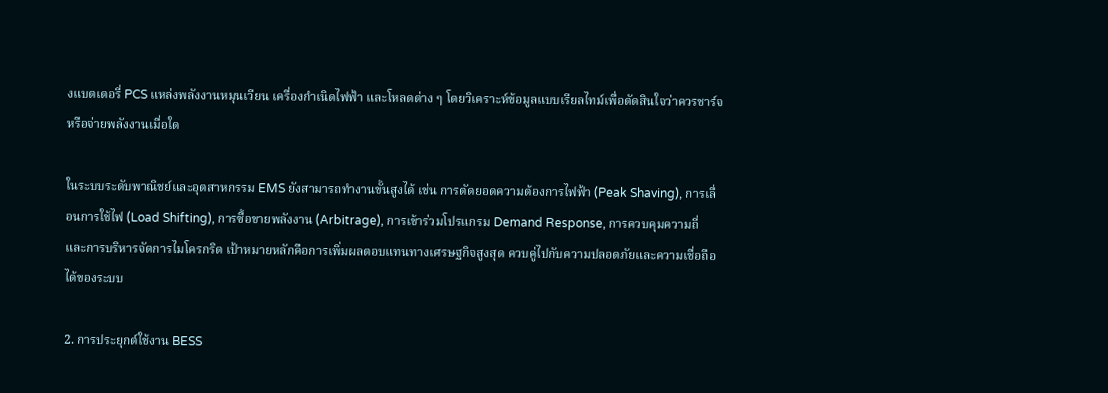งแบตเตอรี่ PCS แหล่งพลังงานหมุนเวียน เครื่องกำเนิดไฟฟ้า และโหลดต่าง ๆ โดยวิเคราะห์ข้อมูลแบบเรียลไทม์เพื่อตัดสินใจว่าควรชาร์จหรือจ่ายพลังงานเมื่อใด

ในระบบระดับพาณิชย์และอุตสาหกรรม EMS ยังสามารถทำงานขั้นสูงได้ เช่น การตัดยอดความต้องการไฟฟ้า (Peak Shaving), การเลื่อนการใช้ไฟ (Load Shifting), การซื้อขายพลังงาน (Arbitrage), การเข้าร่วมโปรแกรม Demand Response, การควบคุมความถี่ และการบริหารจัดการไมโครกริด เป้าหมายหลักคือการเพิ่มผลตอบแทนทางเศรษฐกิจสูงสุด ควบคู่ไปกับความปลอดภัยและความเชื่อถือได้ของระบบ

2. การประยุกต์ใช้งาน BESS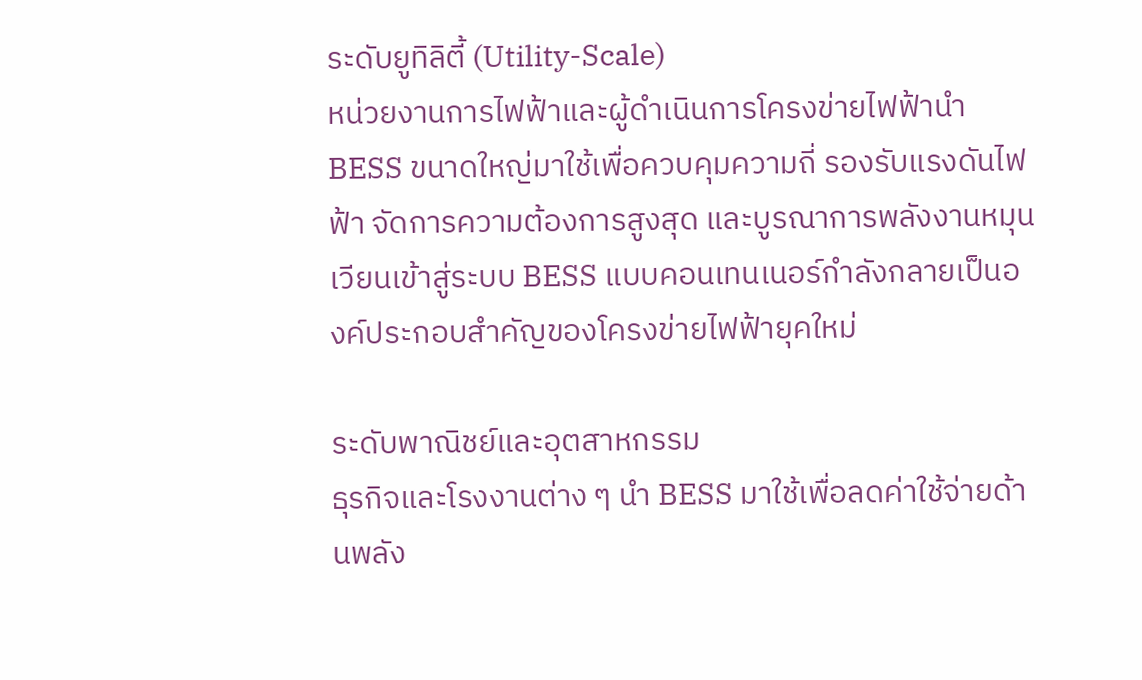ระดับยูทิลิตี้ (Utility-Scale)
หน่วยงานการไฟฟ้าและผู้ดำเนินการโครงข่ายไฟฟ้านำ BESS ขนาดใหญ่มาใช้เพื่อควบคุมความถี่ รองรับแรงดันไฟฟ้า จัดการความต้องการสูงสุด และบูรณาการพลังงานหมุนเวียนเข้าสู่ระบบ BESS แบบคอนเทนเนอร์กำลังกลายเป็นองค์ประกอบสำคัญของโครงข่ายไฟฟ้ายุคใหม่

ระดับพาณิชย์และอุตสาหกรรม
ธุรกิจและโรงงานต่าง ๆ นำ BESS มาใช้เพื่อลดค่าใช้จ่ายด้านพลัง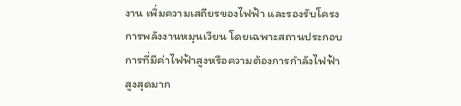งาน เพิ่มความเสถียรของไฟฟ้า และรองรับโครงการพลังงานหมุนเวียน โดยเฉพาะสถานประกอบการที่มีค่าไฟฟ้าสูงหรือความต้องการกำลังไฟฟ้าสูงสุดมาก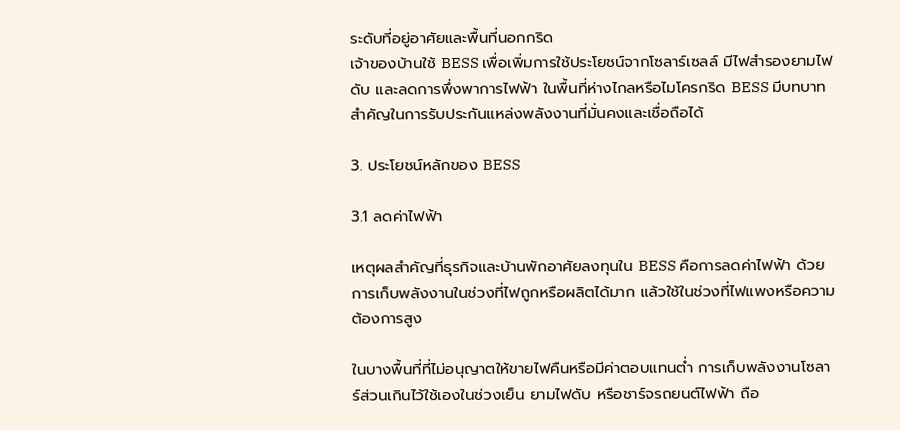ระดับที่อยู่อาศัยและพื้นที่นอกกริด
เจ้าของบ้านใช้ BESS เพื่อเพิ่มการใช้ประโยชน์จากโซลาร์เซลล์ มีไฟสำรองยามไฟดับ และลดการพึ่งพาการไฟฟ้า ในพื้นที่ห่างไกลหรือไมโครกริด BESS มีบทบาทสำคัญในการรับประกันแหล่งพลังงานที่มั่นคงและเชื่อถือได้

3. ประโยชน์หลักของ BESS

3.1 ลดค่าไฟฟ้า

เหตุผลสำคัญที่ธุรกิจและบ้านพักอาศัยลงทุนใน BESS คือการลดค่าไฟฟ้า ด้วยการเก็บพลังงานในช่วงที่ไฟถูกหรือผลิตได้มาก แล้วใช้ในช่วงที่ไฟแพงหรือความต้องการสูง

ในบางพื้นที่ที่ไม่อนุญาตให้ขายไฟคืนหรือมีค่าตอบแทนต่ำ การเก็บพลังงานโซลาร์ส่วนเกินไว้ใช้เองในช่วงเย็น ยามไฟดับ หรือชาร์จรถยนต์ไฟฟ้า ถือ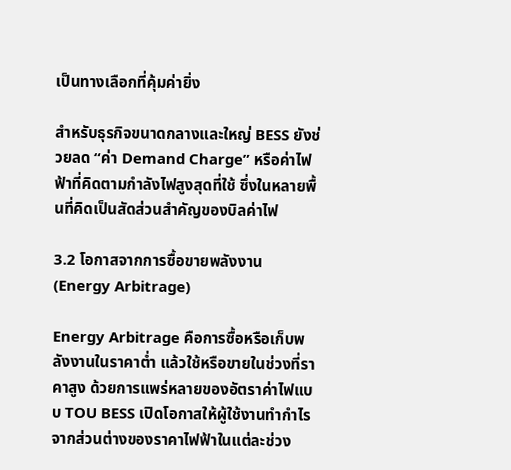เป็นทางเลือกที่คุ้มค่ายิ่ง

สำหรับธุรกิจขนาดกลางและใหญ่ BESS ยังช่วยลด “ค่า Demand Charge” หรือค่าไฟฟ้าที่คิดตามกำลังไฟสูงสุดที่ใช้ ซึ่งในหลายพื้นที่คิดเป็นสัดส่วนสำคัญของบิลค่าไฟ

3.2 โอกาสจากการซื้อขายพลังงาน (Energy Arbitrage)

Energy Arbitrage คือการซื้อหรือเก็บพลังงานในราคาต่ำ แล้วใช้หรือขายในช่วงที่ราคาสูง ด้วยการแพร่หลายของอัตราค่าไฟแบบ TOU BESS เปิดโอกาสให้ผู้ใช้งานทำกำไรจากส่วนต่างของราคาไฟฟ้าในแต่ละช่วง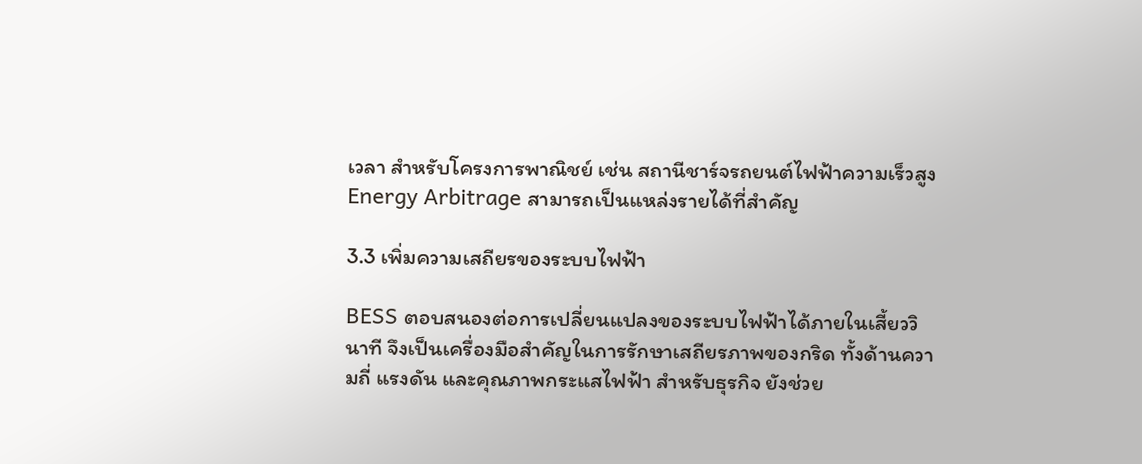เวลา สำหรับโครงการพาณิชย์ เช่น สถานีชาร์จรถยนต์ไฟฟ้าความเร็วสูง Energy Arbitrage สามารถเป็นแหล่งรายได้ที่สำคัญ

3.3 เพิ่มความเสถียรของระบบไฟฟ้า

BESS ตอบสนองต่อการเปลี่ยนแปลงของระบบไฟฟ้าได้ภายในเสี้ยววินาที จึงเป็นเครื่องมือสำคัญในการรักษาเสถียรภาพของกริด ทั้งด้านความถี่ แรงดัน และคุณภาพกระแสไฟฟ้า สำหรับธุรกิจ ยังช่วย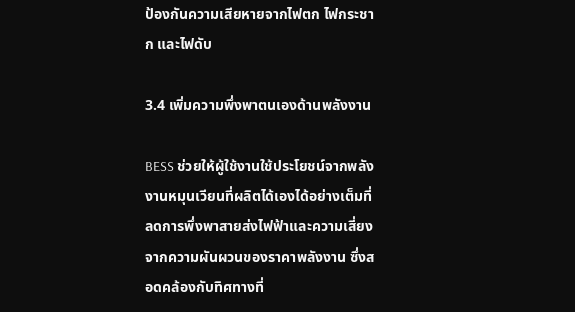ป้องกันความเสียหายจากไฟตก ไฟกระชาก และไฟดับ

3.4 เพิ่มความพึ่งพาตนเองด้านพลังงาน

BESS ช่วยให้ผู้ใช้งานใช้ประโยชน์จากพลังงานหมุนเวียนที่ผลิตได้เองได้อย่างเต็มที่ ลดการพึ่งพาสายส่งไฟฟ้าและความเสี่ยงจากความผันผวนของราคาพลังงาน ซึ่งสอดคล้องกับทิศทางที่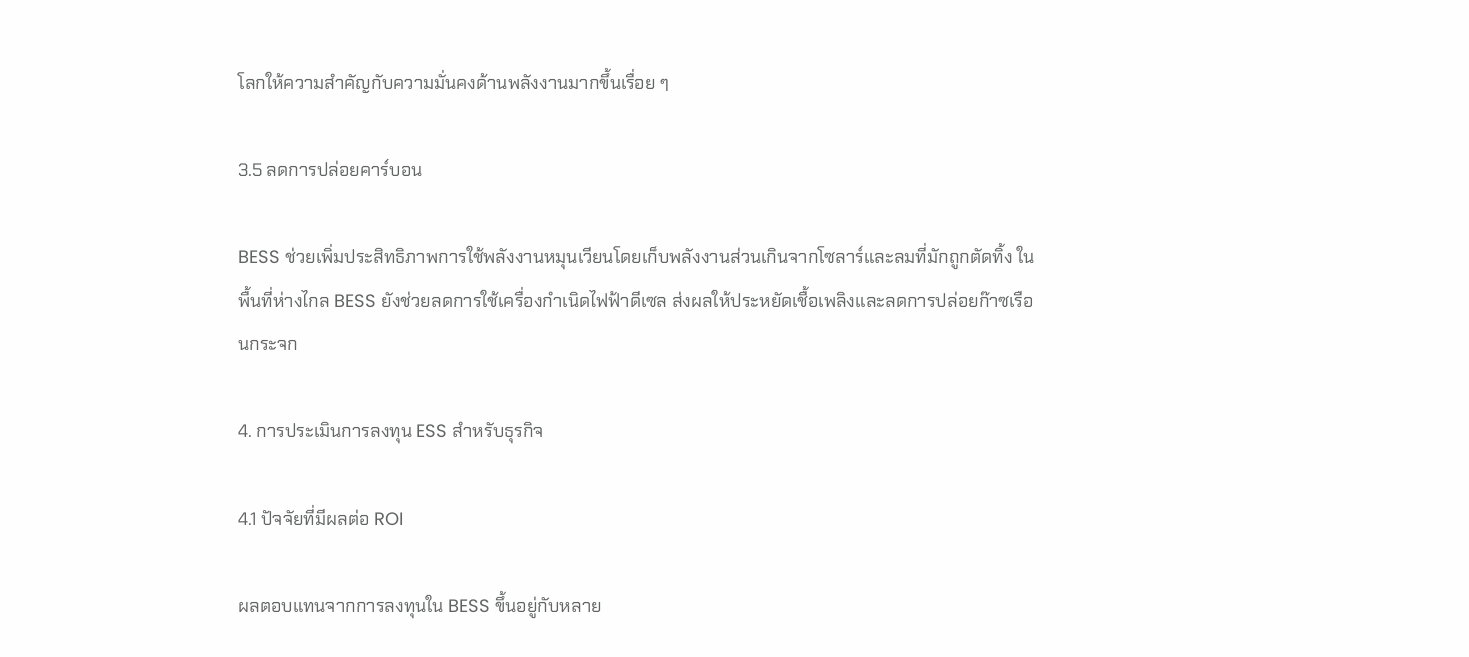โลกให้ความสำคัญกับความมั่นคงด้านพลังงานมากขึ้นเรื่อย ๆ

3.5 ลดการปล่อยคาร์บอน

BESS ช่วยเพิ่มประสิทธิภาพการใช้พลังงานหมุนเวียนโดยเก็บพลังงานส่วนเกินจากโซลาร์และลมที่มักถูกตัดทิ้ง ในพื้นที่ห่างไกล BESS ยังช่วยลดการใช้เครื่องกำเนิดไฟฟ้าดีเซล ส่งผลให้ประหยัดเชื้อเพลิงและลดการปล่อยก๊าซเรือนกระจก

4. การประเมินการลงทุน ESS สำหรับธุรกิจ

4.1 ปัจจัยที่มีผลต่อ ROI

ผลตอบแทนจากการลงทุนใน BESS ขึ้นอยู่กับหลาย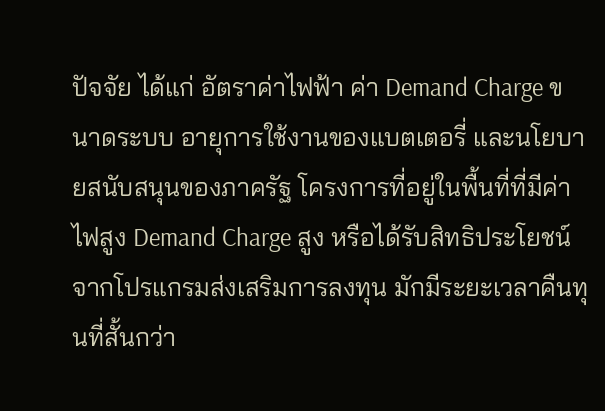ปัจจัย ได้แก่ อัตราค่าไฟฟ้า ค่า Demand Charge ขนาดระบบ อายุการใช้งานของแบตเตอรี่ และนโยบายสนับสนุนของภาครัฐ โครงการที่อยู่ในพื้นที่ที่มีค่าไฟสูง Demand Charge สูง หรือได้รับสิทธิประโยชน์จากโปรแกรมส่งเสริมการลงทุน มักมีระยะเวลาคืนทุนที่สั้นกว่า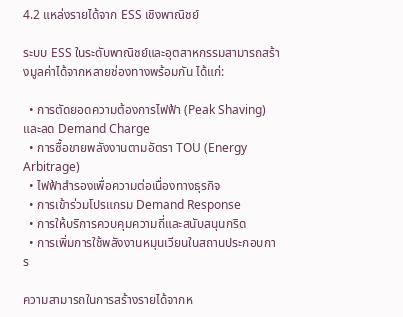4.2 แหล่งรายได้จาก ESS เชิงพาณิชย์

ระบบ ESS ในระดับพาณิชย์และอุตสาหกรรมสามารถสร้างมูลค่าได้จากหลายช่องทางพร้อมกัน ได้แก่:

  • การตัดยอดความต้องการไฟฟ้า (Peak Shaving) และลด Demand Charge
  • การซื้อขายพลังงานตามอัตรา TOU (Energy Arbitrage)
  • ไฟฟ้าสำรองเพื่อความต่อเนื่องทางธุรกิจ
  • การเข้าร่วมโปรแกรม Demand Response
  • การให้บริการควบคุมความถี่และสนับสนุนกริด
  • การเพิ่มการใช้พลังงานหมุนเวียนในสถานประกอบการ

ความสามารถในการสร้างรายได้จากห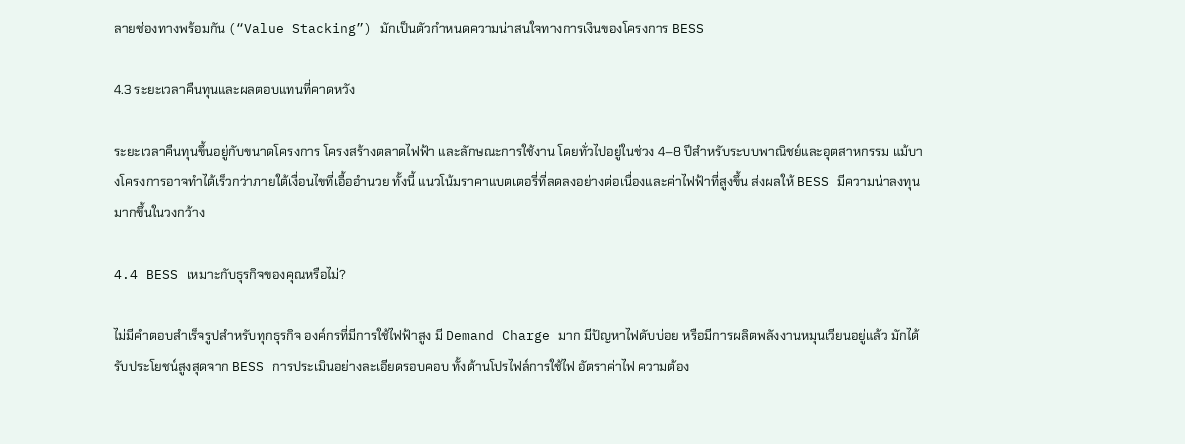ลายช่องทางพร้อมกัน (“Value Stacking”) มักเป็นตัวกำหนดความน่าสนใจทางการเงินของโครงการ BESS

4.3 ระยะเวลาคืนทุนและผลตอบแทนที่คาดหวัง

ระยะเวลาคืนทุนขึ้นอยู่กับขนาดโครงการ โครงสร้างตลาดไฟฟ้า และลักษณะการใช้งาน โดยทั่วไปอยู่ในช่วง 4–8 ปีสำหรับระบบพาณิชย์และอุตสาหกรรม แม้บางโครงการอาจทำได้เร็วกว่าภายใต้เงื่อนไขที่เอื้ออำนวย ทั้งนี้ แนวโน้มราคาแบตเตอรี่ที่ลดลงอย่างต่อเนื่องและค่าไฟฟ้าที่สูงขึ้น ส่งผลให้ BESS มีความน่าลงทุนมากขึ้นในวงกว้าง

4.4 BESS เหมาะกับธุรกิจของคุณหรือไม่?

ไม่มีคำตอบสำเร็จรูปสำหรับทุกธุรกิจ องค์กรที่มีการใช้ไฟฟ้าสูง มี Demand Charge มาก มีปัญหาไฟดับบ่อย หรือมีการผลิตพลังงานหมุนเวียนอยู่แล้ว มักได้รับประโยชน์สูงสุดจาก BESS การประเมินอย่างละเอียดรอบคอบ ทั้งด้านโปรไฟล์การใช้ไฟ อัตราค่าไฟ ความต้อง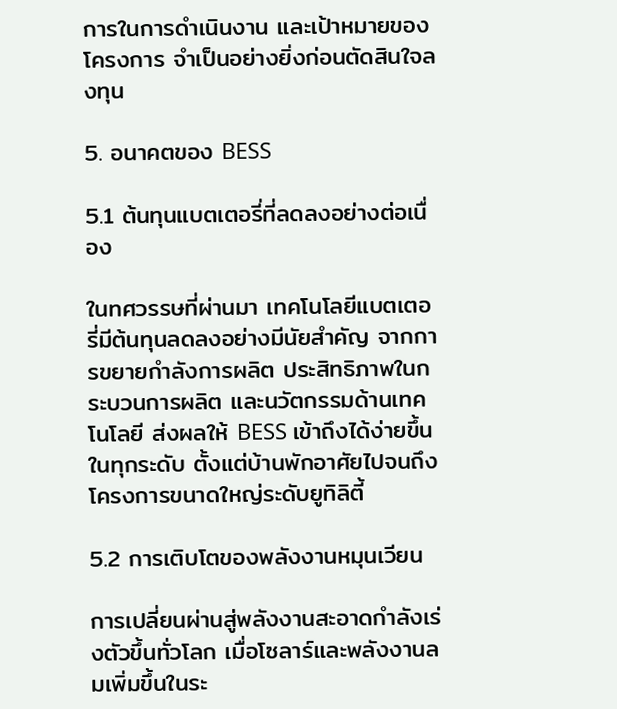การในการดำเนินงาน และเป้าหมายของโครงการ จำเป็นอย่างยิ่งก่อนตัดสินใจลงทุน

5. อนาคตของ BESS

5.1 ต้นทุนแบตเตอรี่ที่ลดลงอย่างต่อเนื่อง

ในทศวรรษที่ผ่านมา เทคโนโลยีแบตเตอรี่มีต้นทุนลดลงอย่างมีนัยสำคัญ จากการขยายกำลังการผลิต ประสิทธิภาพในกระบวนการผลิต และนวัตกรรมด้านเทคโนโลยี ส่งผลให้ BESS เข้าถึงได้ง่ายขึ้นในทุกระดับ ตั้งแต่บ้านพักอาศัยไปจนถึงโครงการขนาดใหญ่ระดับยูทิลิตี้

5.2 การเติบโตของพลังงานหมุนเวียน

การเปลี่ยนผ่านสู่พลังงานสะอาดกำลังเร่งตัวขึ้นทั่วโลก เมื่อโซลาร์และพลังงานลมเพิ่มขึ้นในระ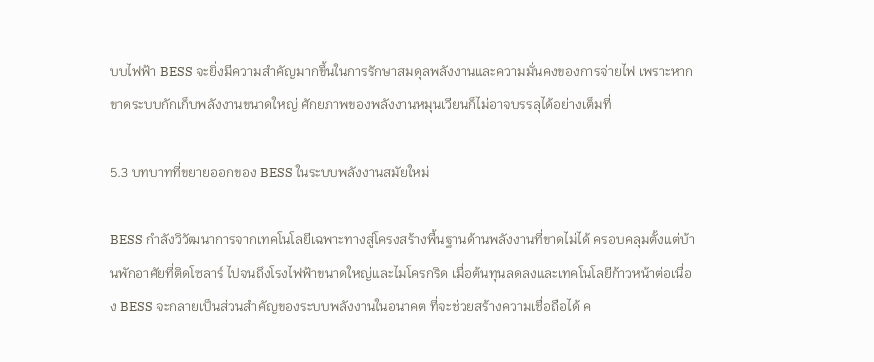บบไฟฟ้า BESS จะยิ่งมีความสำคัญมากขึ้นในการรักษาสมดุลพลังงานและความมั่นคงของการจ่ายไฟ เพราะหากขาดระบบกักเก็บพลังงานขนาดใหญ่ ศักยภาพของพลังงานหมุนเวียนก็ไม่อาจบรรลุได้อย่างเต็มที่

5.3 บทบาทที่ขยายออกของ BESS ในระบบพลังงานสมัยใหม่

BESS กำลังวิวัฒนาการจากเทคโนโลยีเฉพาะทางสู่โครงสร้างพื้นฐานด้านพลังงานที่ขาดไม่ได้ ครอบคลุมตั้งแต่บ้านพักอาศัยที่ติดโซลาร์ ไปจนถึงโรงไฟฟ้าขนาดใหญ่และไมโครกริด เมื่อต้นทุนลดลงและเทคโนโลยีก้าวหน้าต่อเนื่อง BESS จะกลายเป็นส่วนสำคัญของระบบพลังงานในอนาคต ที่จะช่วยสร้างความเชื่อถือได้ ค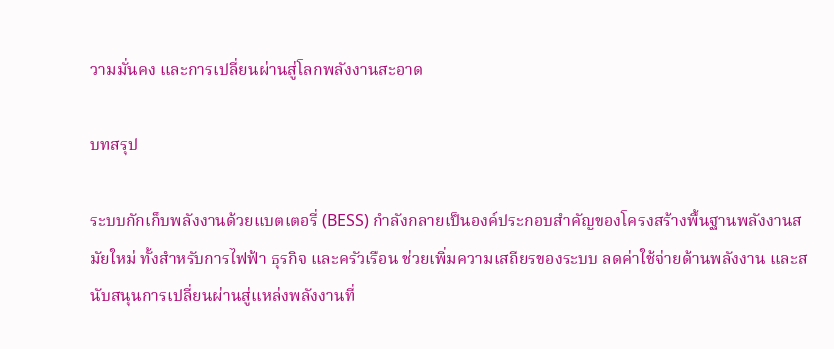วามมั่นคง และการเปลี่ยนผ่านสู่โลกพลังงานสะอาด

บทสรุป

ระบบกักเก็บพลังงานด้วยแบตเตอรี่ (BESS) กำลังกลายเป็นองค์ประกอบสำคัญของโครงสร้างพื้นฐานพลังงานสมัยใหม่ ทั้งสำหรับการไฟฟ้า ธุรกิจ และครัวเรือน ช่วยเพิ่มความเสถียรของระบบ ลดค่าใช้จ่ายด้านพลังงาน และสนับสนุนการเปลี่ยนผ่านสู่แหล่งพลังงานที่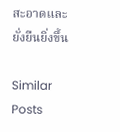สะอาดและยั่งยืนยิ่งขึ้น

Similar Posts